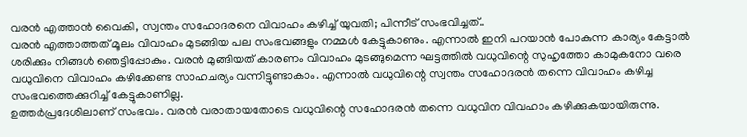വരൻ എത്താൻ വൈകി, സ്വന്തം സഹോദരനെ വിവാഹം കഴിച്ച് യുവതി; പിന്നീട് സംഭവിച്ചത്..
വരൻ എത്താത്തത് മൂലം വിവാഹം മുടങ്ങിയ പല സംഭവങ്ങളും നമ്മൾ കേട്ടുകാണും. എന്നാൽ ഇനി പറയാൻ പോകുന്ന കാര്യം കേട്ടാൽ ശരിക്കും നിങ്ങൾ ഞെട്ടിപ്പോകും. വരൻ മുങ്ങിയത് കാരണം വിവാഹം മുടങ്ങുമെന്ന ഘട്ടത്തിൽ വധുവിന്റെ സുഹൃത്തോ കാമുകനോ വരെ വധുവിനെ വിവാഹം കഴിക്കേണ്ട സാഹചര്യം വന്നിട്ടുണ്ടാകാം. എന്നാൽ വധുവിന്റെ സ്വന്തം സഹോദരൻ തന്നെ വിവാഹം കഴിച്ച സംഭവത്തെക്കുറിച്ച് കേട്ടുകാണില്ല.
ഉത്തർപ്രദേശിലാണ് സംഭവം. വരൻ വരാതായതോടെ വധുവിന്റെ സഹോദരൻ തന്നെ വധുവിന വിവഹാം കഴിക്കുകയായിരുന്നു.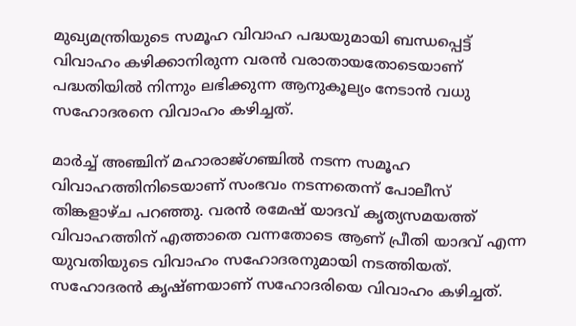മുഖ്യമന്ത്രിയുടെ സമൂഹ വിവാഹ പദ്ധയുമായി ബന്ധപ്പെട്ട് വിവാഹം കഴിക്കാനിരുന്ന വരൻ വരാതായതോടെയാണ് പദ്ധതിയിൽ നിന്നും ലഭിക്കുന്ന ആനുകൂല്യം നേടാൻ വധു സഹോദരനെ വിവാഹം കഴിച്ചത്.

മാർച്ച് അഞ്ചിന് മഹാരാജ്ഗഞ്ചിൽ നടന്ന സമൂഹ വിവാഹത്തിനിടെയാണ് സംഭവം നടന്നതെന്ന് പോലീസ് തിങ്കളാഴ്ച പറഞ്ഞു. വരൻ രമേഷ് യാദവ് കൃത്യസമയത്ത് വിവാഹത്തിന് എത്താതെ വന്നതോടെ ആണ് പ്രീതി യാദവ് എന്ന യുവതിയുടെ വിവാഹം സഹോദരനുമായി നടത്തിയത്. സഹോദരൻ കൃഷ്ണയാണ് സഹോദരിയെ വിവാഹം കഴിച്ചത്.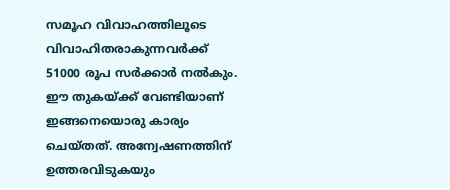സമൂഹ വിവാഹത്തിലൂടെ വിവാഹിതരാകുന്നവർക്ക് 51000 രൂപ സർക്കാർ നൽകും. ഈ തുകയ്ക്ക് വേണ്ടിയാണ് ഇങ്ങനെയൊരു കാര്യം ചെയ്തത്. അന്വേഷണത്തിന് ഉത്തരവിടുകയും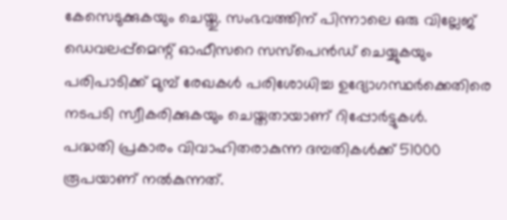കേസെടുക്കുകയും ചെയ്തു. സംഭവത്തിന് പിന്നാലെ ഒരു വില്ലേജ് ഡെവലപ്പ്മെന്റ് ഓഫീസറെ സസ്പെൻഡ് ചെയ്യുകയും പരിപാടിക്ക് മുമ്പ് രേഖകൾ പരിശോധിച്ച ഉദ്യോഗസ്ഥർക്കെതിരെ നടപടി സ്വീകരിക്കുകയും ചെയ്തതായാണ് റിപ്പോർട്ടുകൾ.
പദ്ധതി പ്രകാരം വിവാഹിതരാകുന്ന ദമ്പതികൾക്ക് 51000 രൂപയാണ് നൽകുന്നത്.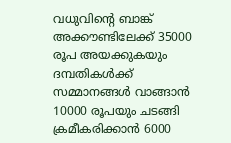വധുവിൻ്റെ ബാങ്ക് അക്കൗണ്ടിലേക്ക് 35000 രൂപ അയക്കുകയും ദമ്പതികൾക്ക് സമ്മാനങ്ങൾ വാങ്ങാൻ 10000 രൂപയും ചടങ്ങി ക്രമീകരിക്കാൻ 6000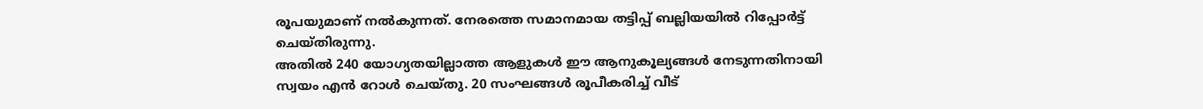രൂപയുമാണ് നൽകുന്നത്. നേരത്തെ സമാനമായ തട്ടിപ്പ് ബല്ലിയയിൽ റിപ്പോർട്ട് ചെയ്തിരുന്നു.
അതിൽ 240 യോഗ്യതയില്ലാത്ത ആളുകൾ ഈ ആനുകൂല്യങ്ങൾ നേടുന്നതിനായി സ്വയം എൻ റോൾ ചെയ്തു. 20 സംഘങ്ങൾ രൂപീകരിച്ച് വീട്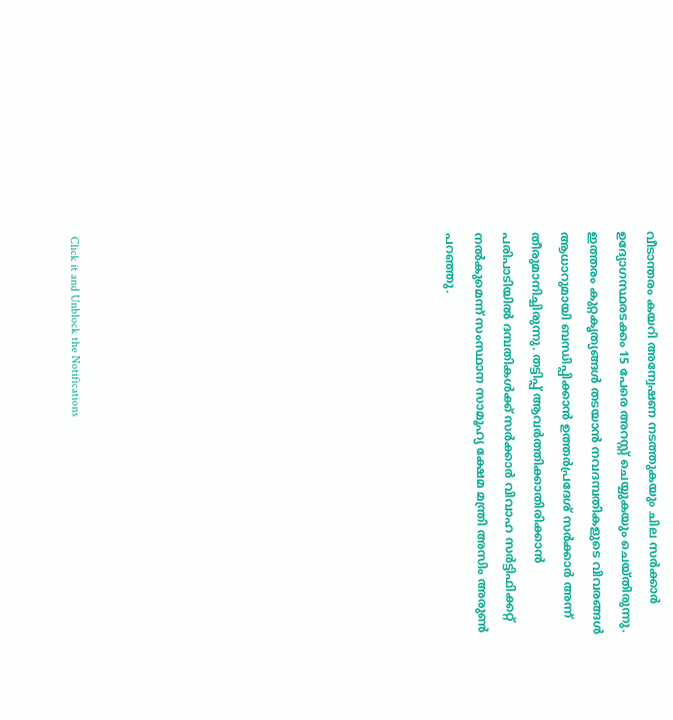വീടാന്തരം കയറി അന്വേഷണ നടത്തുകയും ചില സർക്കാർ ഉദ്യോഗസ്ഥരടക്കം 15 പേരെ അറസ്റ്റ് ചെയ്യുകയും ചെയ്തിരുന്നു.
ഇത്തരം കുറ്റകൃത്യങ്ങൾ തടയാൻ നവദമ്പതികളുടെ വിവരങ്ങൾ ആധാറുമായി ബന്ധിപ്പിക്കാൻ ഉത്തർപ്രദേശ് സർക്കാർ അന്ന് തീരുമാനിച്ചിരുന്നു. തട്ടിപ്പ് ആവർത്തിക്കാതിരിക്കാൻ പരിപാടിയിൽ ദമ്പതികൾക്ക് സർക്കാർ വിവാഹ സർട്ടിഫിക്കറ്റ് നൽകുമെന്ന് സംസ്ഥാന സാമൂഹ്യ ക്ഷേമ മന്ത്രി അസിം അരുൺ പറഞ്ഞു.












Click it and Unblock the Notifications